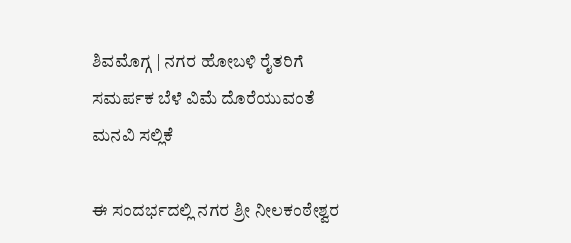ಶಿವಮೊಗ್ಗ | ನಗರ ಹೋಬಳಿ ರೈತರಿಗೆ ಸಮರ್ಪಕ ಬೆಳೆ ವಿಮೆ ದೊರೆಯುವಂತೆ ಮನವಿ ಸಲ್ಲಿಕೆ

ಈ ಸಂದರ್ಭದಲ್ಲಿ ನಗರ ಶ್ರೀ ನೀಲಕಂಠೇಶ್ವರ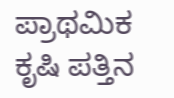ಪ್ರಾಥಮಿಕ ಕೃಷಿ ಪತ್ತಿನ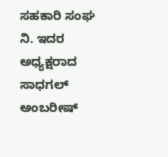ಸಹಕಾರಿ ಸಂಘ ನಿ. ಇದರ ಅಧ್ಯಕ್ಷರಾದ ಸಾಧಗಲ್ ಅಂಬರೀಷ್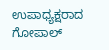ಉಪಾಧ್ಯಕ್ಷರಾದ ಗೋಪಾಲ್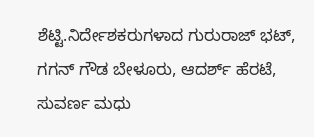ಶೆಟ್ಟಿ.ನಿರ್ದೇಶಕರುಗಳಾದ ಗುರುರಾಜ್ ಭಟ್, ಗಗನ್ ಗೌಡ ಬೇಳೂರು, ಆದರ್ಶ್ ಹೆರಟೆ, ಸುವರ್ಣ ಮಧು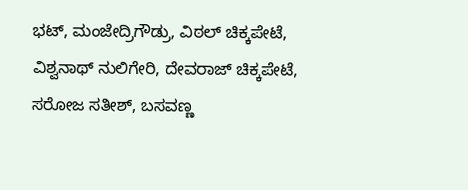ಭಟ್, ಮಂಜೇದ್ರಿಗೌಡ್ರು, ವಿಠಲ್ ಚಿಕ್ಕಪೇಟೆ, ವಿಶ್ವನಾಥ್ ನುಲಿಗೇರಿ, ದೇವರಾಜ್ ಚಿಕ್ಕಪೇಟೆ, ಸರೋಜ ಸತೀಶ್, ಬಸವಣ್ಣ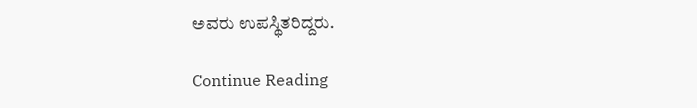ಅವರು ಉಪಸ್ಥಿತರಿದ್ದರು.

Continue Reading